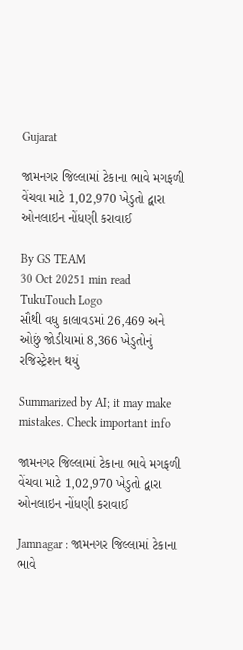Gujarat

જામનગર જિલ્લામાં ટેકાના ભાવે મગફળી વેંચવા માટે 1,02,970 ખેડુતો દ્વારા ઓનલાઇન નોંધણી કરાવાઈ

By GS TEAM
30 Oct 20251 min read
TukuTouch Logo
સૌથી વધુ કાલાવડમાં 26,469 અને ઓછું જોડીયામાં 8,366 ખેડુતોનું રજિસ્ટ્રેશન થયું

Summarized by AI; it may make mistakes. Check important info

જામનગર જિલ્લામાં ટેકાના ભાવે મગફળી વેંચવા માટે 1,02,970 ખેડુતો દ્વારા ઓનલાઇન નોંધણી કરાવાઈ

Jamnagar : જામનગર જિલ્લામાં ટેકાના ભાવે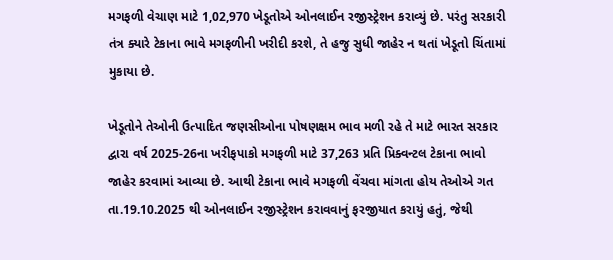મગફળી વેચાણ માટે 1,02,970 ખેડૂતોએ ઓનલાઈન રજીસ્ટ્રેશન કરાવ્યું છે. પરંતુ સરકારી તંત્ર ક્યારે ટેકાના ભાવે મગફળીની ખરીદી કરશે, તે હજુ સુધી જાહેર ન થતાં ખેડૂતો ચિંતામાં મુકાયા છે.

ખેડૂતોને તેઓની ઉત્પાદિત જણસીઓના પોષણક્ષમ ભાવ મળી રહે તે માટે ભારત સરકાર દ્વારા વર્ષ 2025-26ના ખરીફપાકો મગફળી માટે 37,263 પ્રતિ પ્રિક્વન્ટલ ટેકાના ભાવો જાહેર કરવામાં આવ્યા છે. આથી ટેકાના ભાવે મગફળી વેંચવા માંગતા હોય તેઓએ ગત તા.19.10.2025 થી ઓનલાઈન રજીસ્ટ્રેશન કરાવવાનું ફરજીયાત કરાયું હતું, જેથી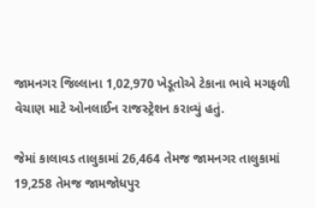જામનગર જિલ્લાના 1,02,970 ખેડૂતોએ ટેકાના ભાવે મગફળી વેચાણ માટે ઓનલાઈન રાજસ્ટ્રેશન કરાવ્યું હતું.

જેમાં કાલાવડ તાલુકામાં 26,464 તેમજ જામનગર તાલુકામાં 19,258 તેમજ જામજોધપુર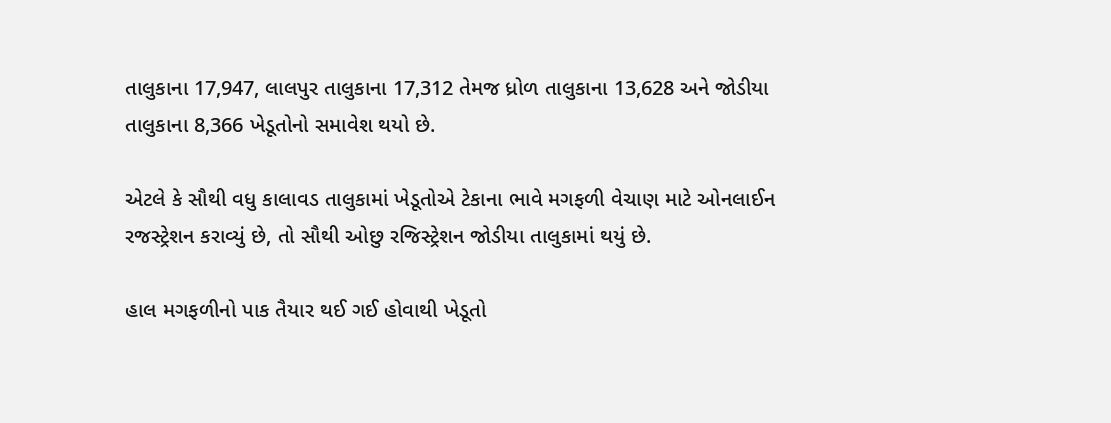તાલુકાના 17,947, લાલપુર તાલુકાના 17,312 તેમજ ધ્રોળ તાલુકાના 13,628 અને જોડીયા તાલુકાના 8,366 ખેડૂતોનો સમાવેશ થયો છે.

એટલે કે સૌથી વધુ કાલાવડ તાલુકામાં ખેડૂતોએ ટેકાના ભાવે મગફળી વેચાણ માટે ઓનલાઈન રજસ્ટ્રેશન કરાવ્યું છે, તો સૌથી ઓછુ રજિસ્ટ્રેશન જોડીયા તાલુકામાં થયું છે.

હાલ મગફળીનો પાક તૈયાર થઈ ગઈ હોવાથી ખેડૂતો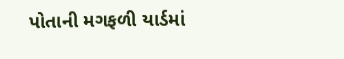પોતાની મગફળી યાર્ડમાં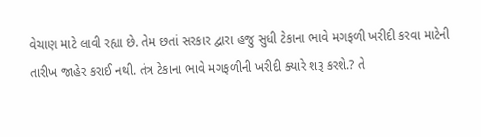વેચાણ માટે લાવી રહ્યા છે. તેમ છતાં સરકાર દ્વારા હજુ સુધી ટેકાના ભાવે મગફળી ખરીદી કરવા માટેની તારીખ જાહેર કરાઈ નથી. તંત્ર ટેકાના ભાવે મગફળીની ખરીદી ક્યારે શરૂ કરશે.? તે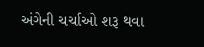અંગેની ચર્ચાઓ શરૂ થવા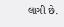લાગી છે.